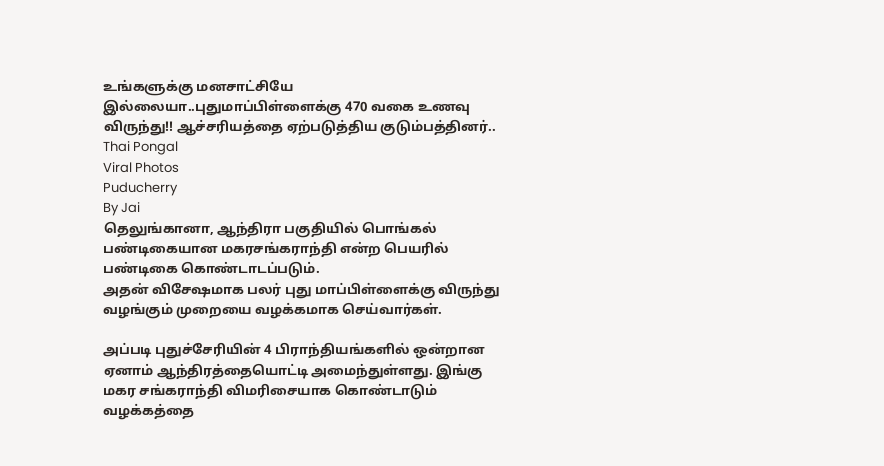உங்களுக்கு மனசாட்சியே இல்லையா..புதுமாப்பிள்ளைக்கு 470 வகை உணவு விருந்து!! ஆச்சரியத்தை ஏற்படுத்திய குடும்பத்தினர்..
Thai Pongal
Viral Photos
Puducherry
By Jai
தெலுங்கானா, ஆந்திரா பகுதியில் பொங்கல் பண்டிகையான மகரசங்கராந்தி என்ற பெயரில் பண்டிகை கொண்டாடப்படும்.
அதன் விசேஷமாக பலர் புது மாப்பிள்ளைக்கு விருந்து வழங்கும் முறையை வழக்கமாக செய்வார்கள்.

அப்படி புதுச்சேரியின் 4 பிராந்தியங்களில் ஒன்றான ஏனாம் ஆந்திரத்தையொட்டி அமைந்துள்ளது. இங்கு மகர சங்கராந்தி விமரிசையாக கொண்டாடும் வழக்கத்தை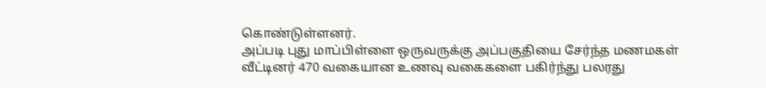கொண்டுள்ளனர்.
அப்படி புது மாப்பிள்ளை ஒருவருக்கு அப்பகுதியை சேர்ந்த மணமகள் வீட்டினர் 470 வகையான உணவு வகைகளை பகிர்ந்து பலரது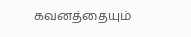கவனத்தையும்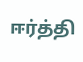ஈர்த்தி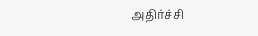அதிர்ச்சி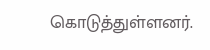கொடுத்துள்ளனர்.